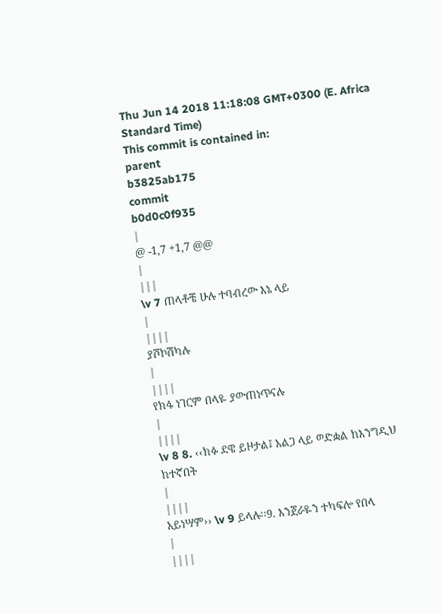Thu Jun 14 2018 11:18:08 GMT+0300 (E. Africa Standard Time)
This commit is contained in:
parent
b3825ab175
commit
b0d0c0f935
|
@ -1,7 +1,7 @@
|
|||
\v 7 ጠላቶቼ ሁሉ ተባብረው እኔ ላይ
|
||||
ያሾኮሽካሉ
|
||||
የክፋ ነገርም በላዬ ያውጠነጥናሉ
|
||||
\v 8 8. ‹‹ክፉ ደዌ ይዞታል፤ አልጋ ላይ ወድቋል ከእንግዲህ ከተኛበት
|
||||
አይነሣም›› \v 9 ይላሉ፡፡9. እንጀራዬን ተካፍሎ የበላ
|
||||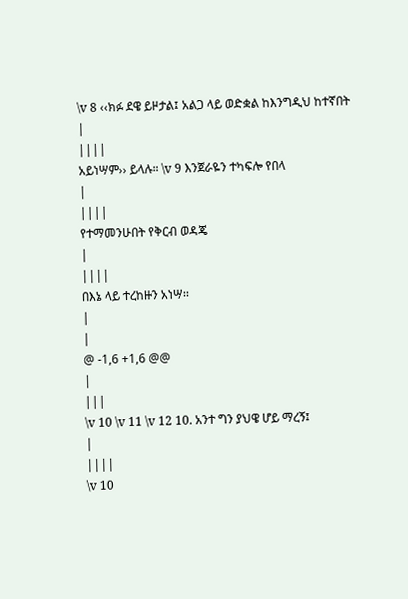\v 8 ‹‹ክፉ ደዌ ይዞታል፤ አልጋ ላይ ወድቋል ከእንግዲህ ከተኛበት
|
||||
አይነሣም›› ይላሉ። \v 9 እንጀራዬን ተካፍሎ የበላ
|
||||
የተማመንሁበት የቅርብ ወዳጄ
|
||||
በእኔ ላይ ተረከዙን አነሣ፡፡
|
|
@ -1,6 +1,6 @@
|
|||
\v 10 \v 11 \v 12 10. አንተ ግን ያህዌ ሆይ ማረኝ፤
|
||||
\v 10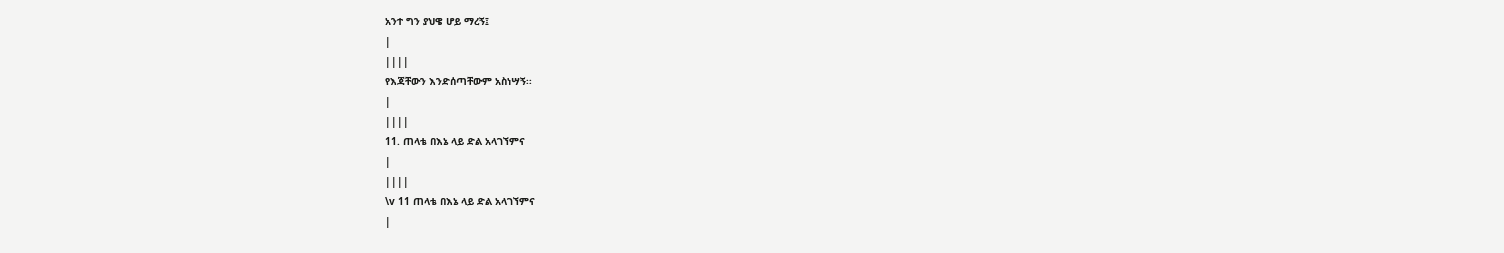አንተ ግን ያህዌ ሆይ ማረኝ፤
|
||||
የእጃቸውን እንድሰጣቸውም አስነሣኝ፡፡
|
||||
11. ጠላቴ በእኔ ላይ ድል አላገኘምና
|
||||
\v 11 ጠላቴ በእኔ ላይ ድል አላገኘምና
|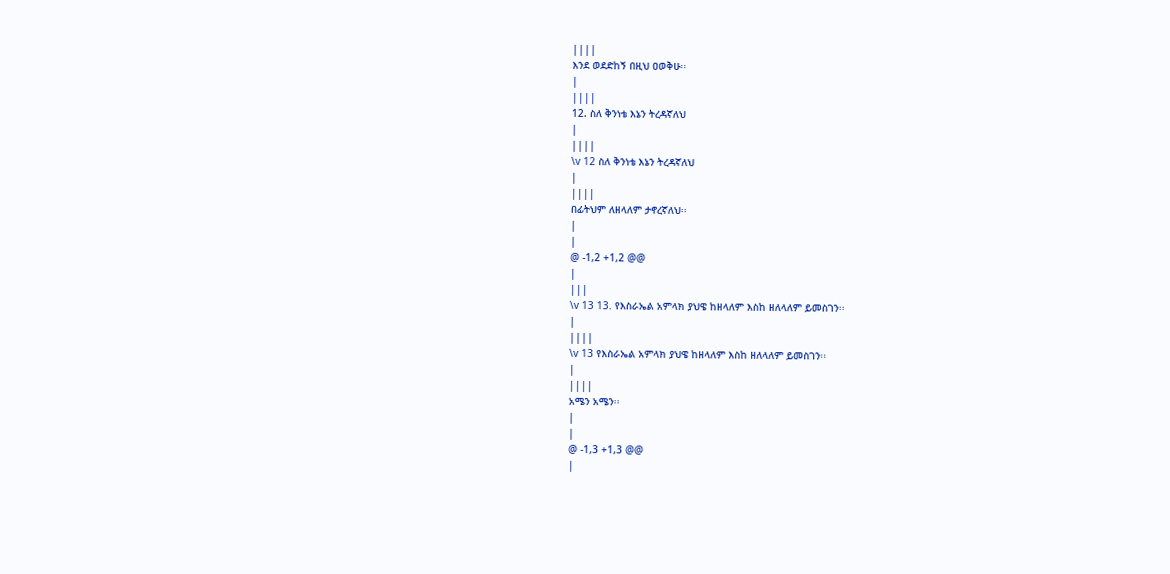||||
እንደ ወደድከኝ በዚህ ዐወቅሁ፡፡
|
||||
12. ስለ ቅንነቴ እኔን ትረዳኛለህ
|
||||
\v 12 ስለ ቅንነቴ እኔን ትረዳኛለህ
|
||||
በፊትህም ለዘላለም ታኖረኛለህ፡፡
|
|
@ -1,2 +1,2 @@
|
|||
\v 13 13. የእስራኤል አምላክ ያህዌ ከዘላለም እስከ ዘለላለም ይመስገን፡፡
|
||||
\v 13 የእስራኤል አምላክ ያህዌ ከዘላለም እስከ ዘለላለም ይመስገን፡፡
|
||||
አሜን አሜን፡፡
|
|
@ -1,3 +1,3 @@
|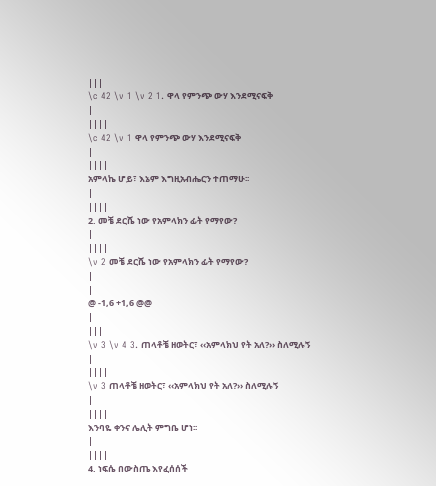|||
\c 42 \v 1 \v 2 1. ዋላ የምንጭ ውሃ እንደሚናፍቅ
|
||||
\c 42 \v 1 ዋላ የምንጭ ውሃ እንደሚናፍቅ
|
||||
አምላኬ ሆይ፣ እኔም እግዚአብሔርን ተጠማሁ፡፡
|
||||
2. መቼ ደርሼ ነው የአምላክን ፊት የማየው?
|
||||
\v 2 መቼ ደርሼ ነው የአምላክን ፊት የማየው?
|
|
@ -1,6 +1,6 @@
|
|||
\v 3 \v 4 3. ጠላቶቼ ዘወትር፣ ‹‹አምላክህ የት አለ?›› ስለሚሉኝ
|
||||
\v 3 ጠላቶቼ ዘወትር፣ ‹‹አምላክህ የት አለ?›› ስለሚሉኝ
|
||||
እንባዬ ቀንና ሌሊት ምግቤ ሆነ፡፡
|
||||
4. ነፍሴ በውስጤ እየፈሰሰች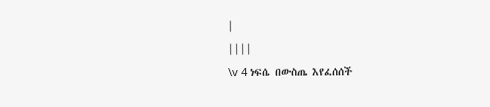|
||||
\v 4 ነፍሴ በውስጤ እየፈሰሰች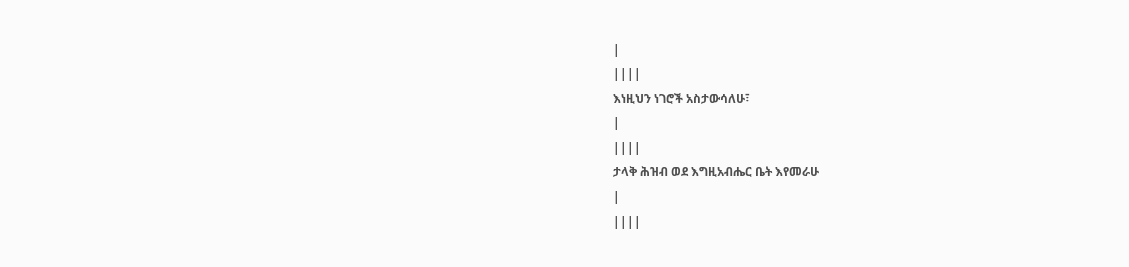|
||||
እነዚህን ነገሮች አስታውሳለሁ፣
|
||||
ታላቅ ሕዝብ ወደ እግዚአብሔር ቤት እየመራሁ
|
||||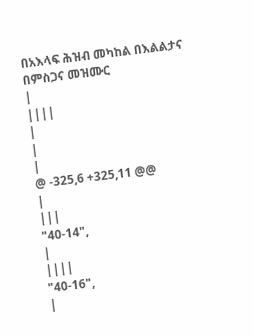በአእላፍ ሕዝብ መካከል በእልልታና በምስጋና መዝሙር
|
||||
|
|
|
@ -325,6 +325,11 @@
|
|||
"40-14",
|
||||
"40-16",
|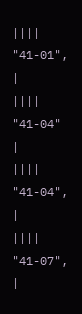||||
"41-01",
|
||||
"41-04"
|
||||
"41-04",
|
||||
"41-07",
|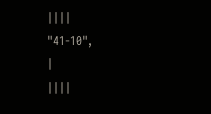||||
"41-10",
|
||||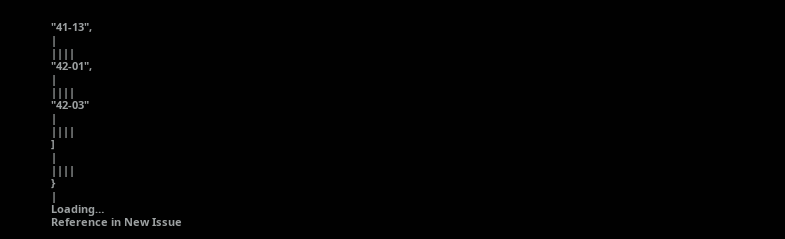"41-13",
|
||||
"42-01",
|
||||
"42-03"
|
||||
]
|
||||
}
|
Loading…
Reference in New Issue